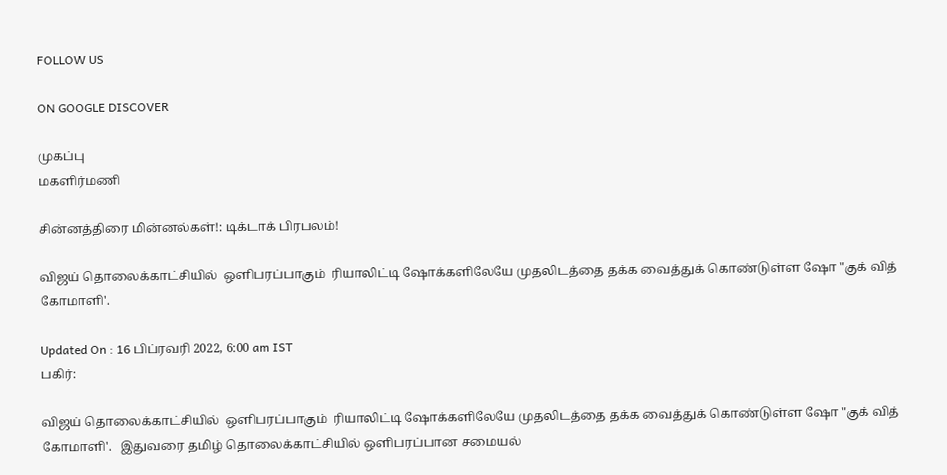FOLLOW US

ON GOOGLE DISCOVER

முகப்பு
மகளிர்மணி

சின்னத்திரை மின்னல்கள்!: டிக்டாக் பிரபலம்!

விஜய் தொலைக்காட்சியில்  ஒளிபரப்பாகும்  ரியாலிட்டி ஷோக்களிலேயே முதலிடத்தை தக்க வைத்துக் கொண்டுள்ள ஷோ "குக் வித் கோமாளி'.

Updated On : 16 பிப்ரவரி 2022, 6:00 am IST
பகிர்:

விஜய் தொலைக்காட்சியில்  ஒளிபரப்பாகும்  ரியாலிட்டி ஷோக்களிலேயே முதலிடத்தை தக்க வைத்துக் கொண்டுள்ள ஷோ "குக் வித் கோமாளி'.   இதுவரை தமிழ் தொலைக்காட்சியில் ஒளிபரப்பான சமையல்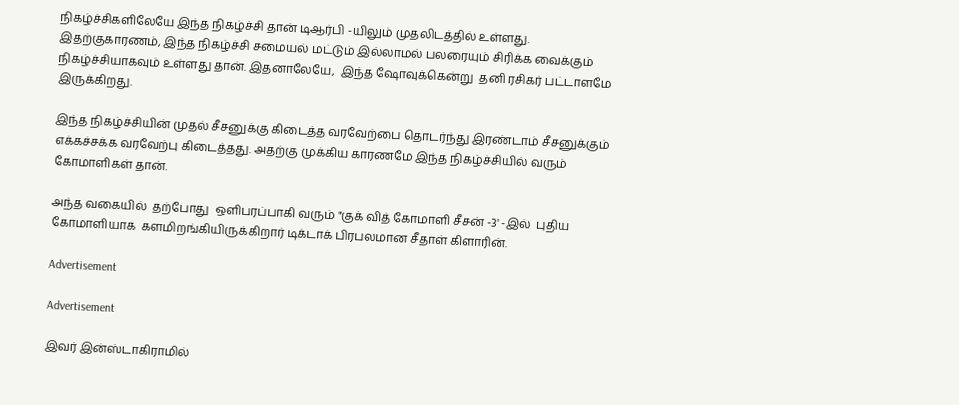நிகழ்ச்சிகளிலேயே இந்த நிகழ்ச்சி தான் டிஆர்பி -யிலும் முதலிடத்தில் உள்ளது. இதற்குகாரணம், இந்த நிகழ்ச்சி சமையல் மட்டும் இல்லாமல் பலரையும் சிரிக்க வைக்கும் நிகழ்ச்சியாகவும் உள்ளது தான். இதனாலேயே,  இந்த ஷோவுக்கென்று  தனி ரசிகர் பட்டாளமே இருக்கிறது.

இந்த நிகழ்ச்சியின் முதல் சீசனுக்கு கிடைத்த வரவேற்பை தொடர்ந்து இரண்டாம் சீசனுக்கும் எக்கச்சக்க வரவேற்பு கிடைத்தது. அதற்கு முக்கிய காரணமே இந்த நிகழ்ச்சியில் வரும் கோமாளிகள் தான்.

அந்த வகையில்  தற்போது  ஒளிபரப்பாகி வரும் "குக் வித் கோமாளி சீசன் -3' -இல்  புதிய கோமாளியாக  களமிறங்கியிருக்கிறார் டிக்டாக் பிரபலமான சீதாள் கிளாரின்.

Advertisement

Advertisement

இவர் இன்ஸ்டாகிராமில்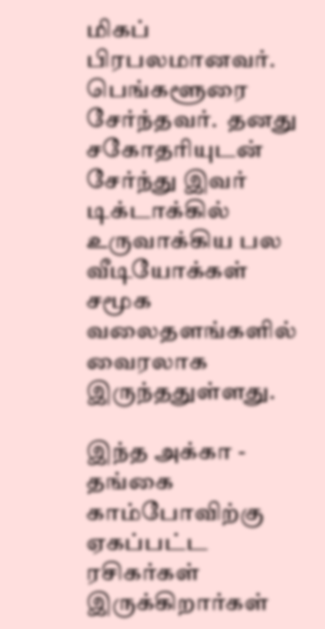மிகப் பிரபலமானவர். பெங்களூரை சேர்ந்தவர்.  தனது சகோதரியுடன் சேர்ந்து இவர் டிக்டாக்கில் உருவாக்கிய பல வீடியோக்கள் சமூக வலைதளங்களில் வைரலாக இருந்ததுள்ளது.

இந்த அக்கா - தங்கை காம்போவிற்கு ஏகப்பட்ட ரசிகர்கள் இருக்கிறார்கள்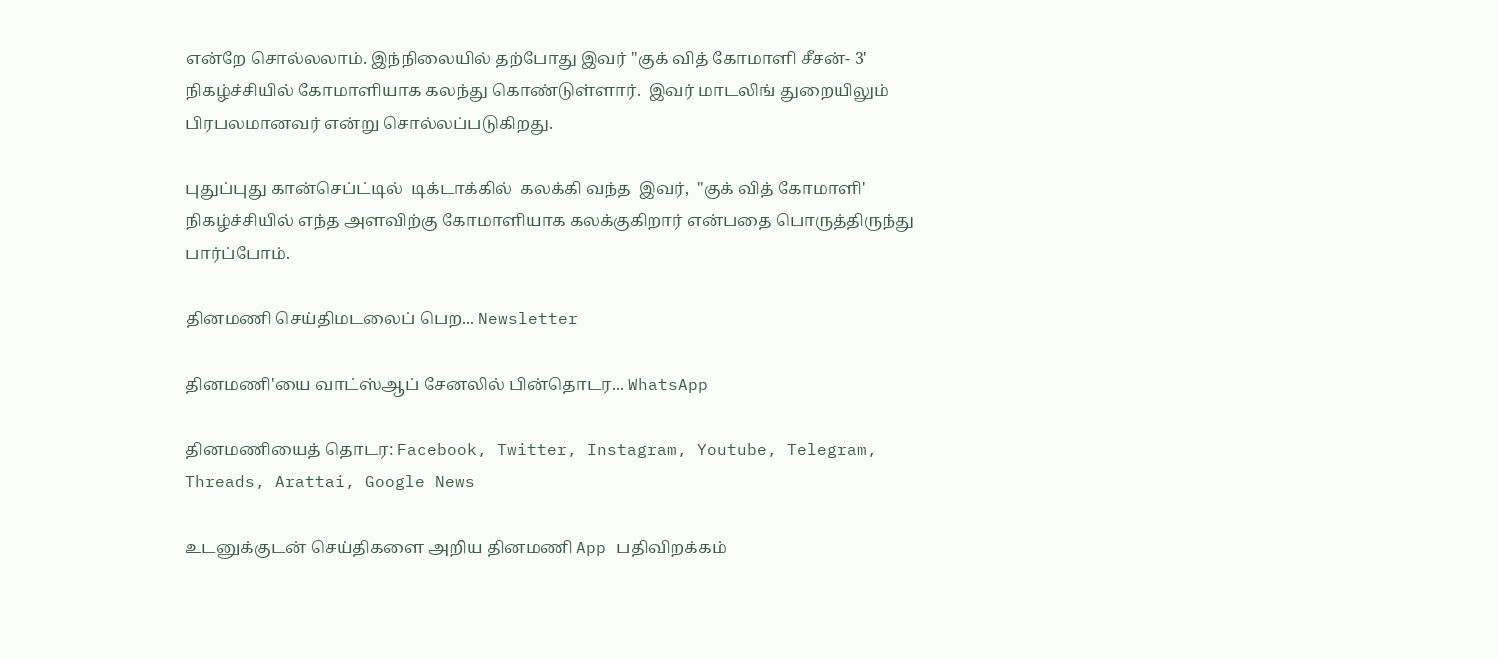என்றே சொல்லலாம். இந்நிலையில் தற்போது இவர் "குக் வித் கோமாளி சீசன்- 3' நிகழ்ச்சியில் கோமாளியாக கலந்து கொண்டுள்ளார்.  இவர் மாடலிங் துறையிலும் பிரபலமானவர் என்று சொல்லப்படுகிறது.

புதுப்புது கான்செப்ட்டில்  டிக்டாக்கில்  கலக்கி வந்த  இவர்,  "குக் வித் கோமாளி' நிகழ்ச்சியில் எந்த அளவிற்கு கோமாளியாக கலக்குகிறார் என்பதை பொருத்திருந்து பார்ப்போம்.

தினமணி செய்திமடலைப் பெற... Newsletter

தினமணி'யை வாட்ஸ்ஆப் சேனலில் பின்தொடர... WhatsApp

தினமணியைத் தொடர: Facebook, Twitter, Instagram, Youtube, Telegram, Threads, Arattai, Google News

உடனுக்குடன் செய்திகளை அறிய தினமணி App பதிவிறக்கம்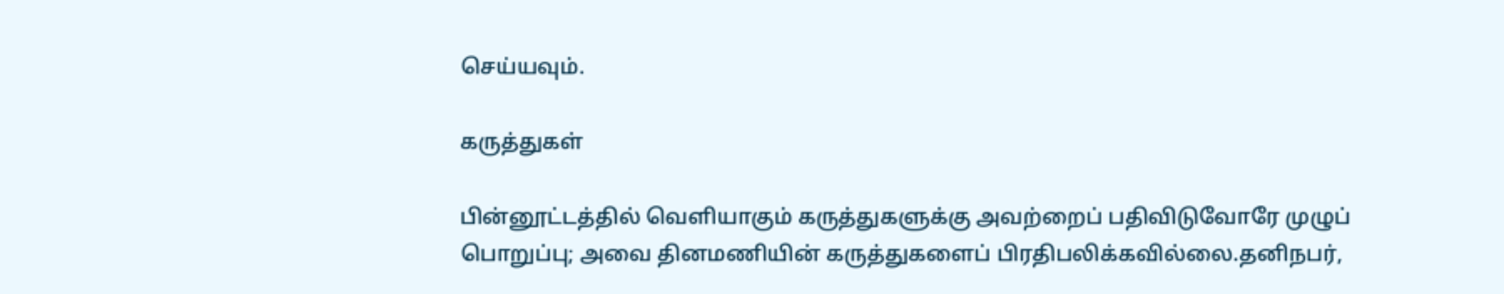செய்யவும்.

கருத்துகள்

பின்னூட்டத்தில் வெளியாகும் கருத்துகளுக்கு அவற்றைப் பதிவிடுவோரே முழுப் பொறுப்பு; அவை தினமணியின் கருத்துகளைப் பிரதிபலிக்கவில்லை.தனிநபர்,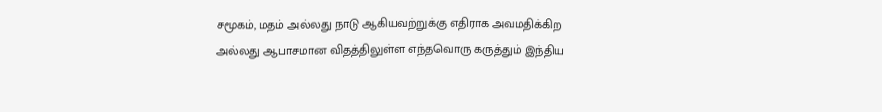சமூகம், மதம் அல்லது நாடு ஆகியவற்றுக்கு எதிராக அவமதிக்கிற அல்லது ஆபாசமான விதத்திலுள்ள எந்தவொரு கருத்தும் இந்திய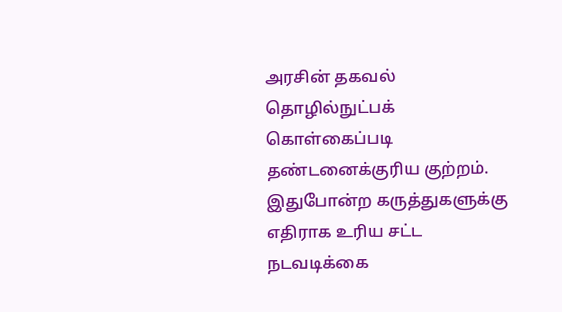அரசின் தகவல் தொழில்நுட்பக் கொள்கைப்படி தண்டனைக்குரிய குற்றம். இதுபோன்ற கருத்துகளுக்கு எதிராக உரிய சட்ட நடவடிக்கை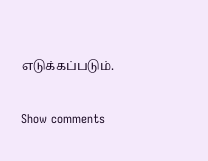எடுக்கப்படும்.

Show comments